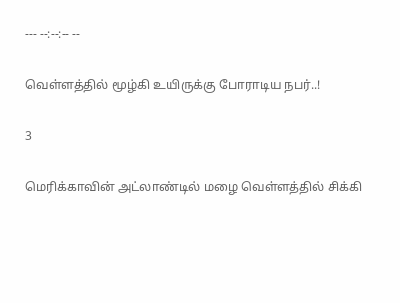--- --:--:-- --

வெள்ளத்தில் மூழ்கி உயிருக்கு போராடிய நபர்..!

3

மெரிக்காவின் அட்லாண்டில் மழை வெள்ளத்தில் சிக்கி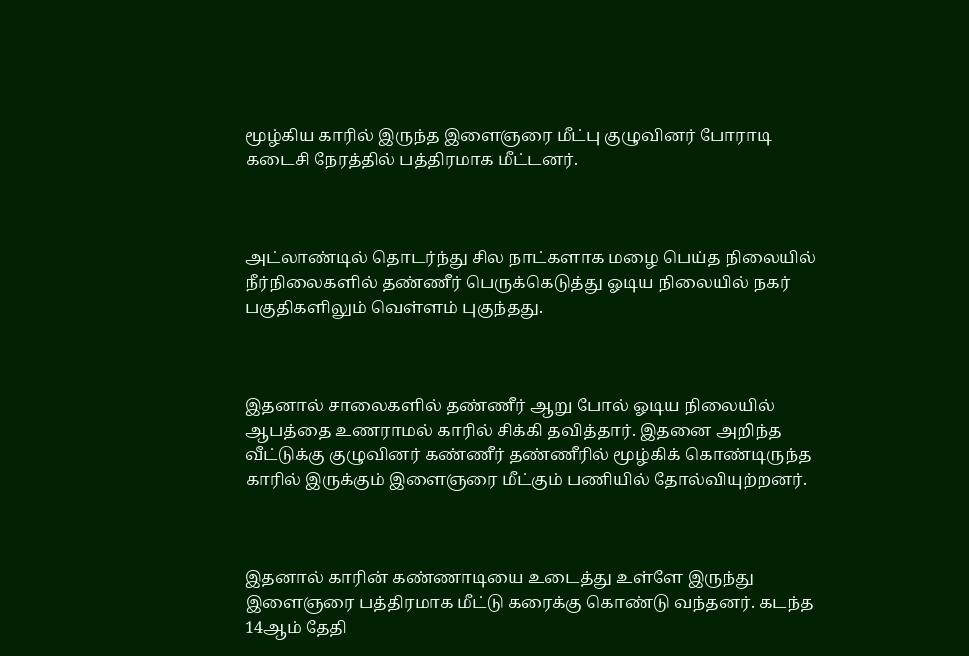மூழ்கிய காரில் இருந்த இளைஞரை மீட்பு குழுவினர் போராடி கடைசி நேரத்தில் பத்திரமாக மீட்டனர்.



அட்லாண்டில் தொடர்ந்து சில நாட்களாக மழை பெய்த நிலையில் நீர்நிலைகளில் தண்ணீர் பெருக்கெடுத்து ஓடிய நிலையில் நகர் பகுதிகளிலும் வெள்ளம் புகுந்தது.



இதனால் சாலைகளில் தண்ணீர் ஆறு போல் ஓடிய நிலையில் ஆபத்தை உணராமல் காரில் சிக்கி தவித்தார். இதனை அறிந்த வீட்டுக்கு குழுவினர் கண்ணீர் தண்ணீரில் மூழ்கிக் கொண்டிருந்த காரில் இருக்கும் இளைஞரை மீட்கும் பணியில் தோல்வியுற்றனர்.



இதனால் காரின் கண்ணாடியை உடைத்து உள்ளே இருந்து இளைஞரை பத்திரமாக மீட்டு கரைக்கு கொண்டு வந்தனர். கடந்த 14ஆம் தேதி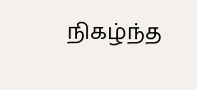நிகழ்ந்த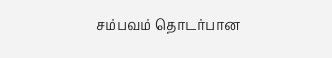சம்பவம் தொடர்பான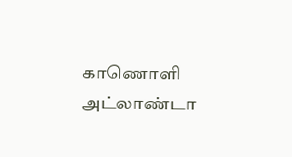காணொளி அட்லாண்டா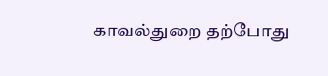காவல்துறை தற்போது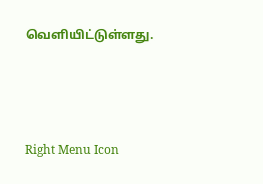வெளியிட்டுள்ளது.



Right Menu Icon